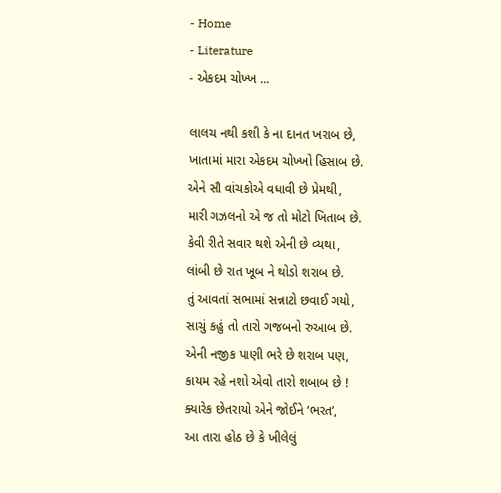- Home
- Literature
- એકદમ ચોખ્ખ ...

લાલચ નથી કશી કે ના દાનત ખરાબ છે,
ખાતામાં મારા એકદમ ચોખ્ખો હિસાબ છે.
એને સૌ વાંચકોએ વધાવી છે પ્રેમથી,
મારી ગઝલનો એ જ તો મોટો ખિતાબ છે.
કેવી રીતે સવાર થશે એની છે વ્યથા,
લાંબી છે રાત ખૂબ ને થોડો શરાબ છે.
તું આવતાં સભામાં સન્નાટો છવાઈ ગયો,
સાચું કહું તો તારો ગજબનો રુઆબ છે.
એની નજીક પાણી ભરે છે શરાબ પણ,
કાયમ રહે નશો એવો તારો શબાબ છે !
ક્યારેક છેતરાયો એને જોઈને ‘ભરત’,
આ તારા હોઠ છે કે ખીલેલું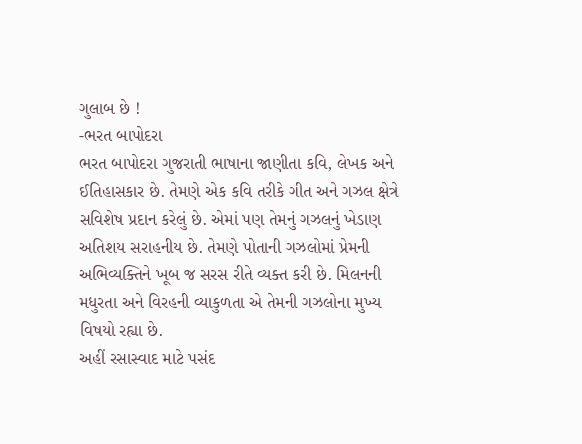ગુલાબ છે !
-ભરત બાપોદરા
ભરત બાપોદરા ગુજરાતી ભાષાના જાણીતા કવિ, લેખક અને ઈતિહાસકાર છે. તેમણે એક કવિ તરીકે ગીત અને ગઝલ ક્ષેત્રે સવિશેષ પ્રદાન કરેલું છે. એમાં પણ તેમનું ગઝલનું ખેડાણ અતિશય સરાહનીય છે. તેમણે પોતાની ગઝલોમાં પ્રેમની અભિવ્યક્તિને ખૂબ જ સરસ રીતે વ્યક્ત કરી છે. મિલનની મધુરતા અને વિરહની વ્યાકુળતા એ તેમની ગઝલોના મુખ્ય વિષયો રહ્યા છે.
અહીં રસાસ્વાદ માટે પસંદ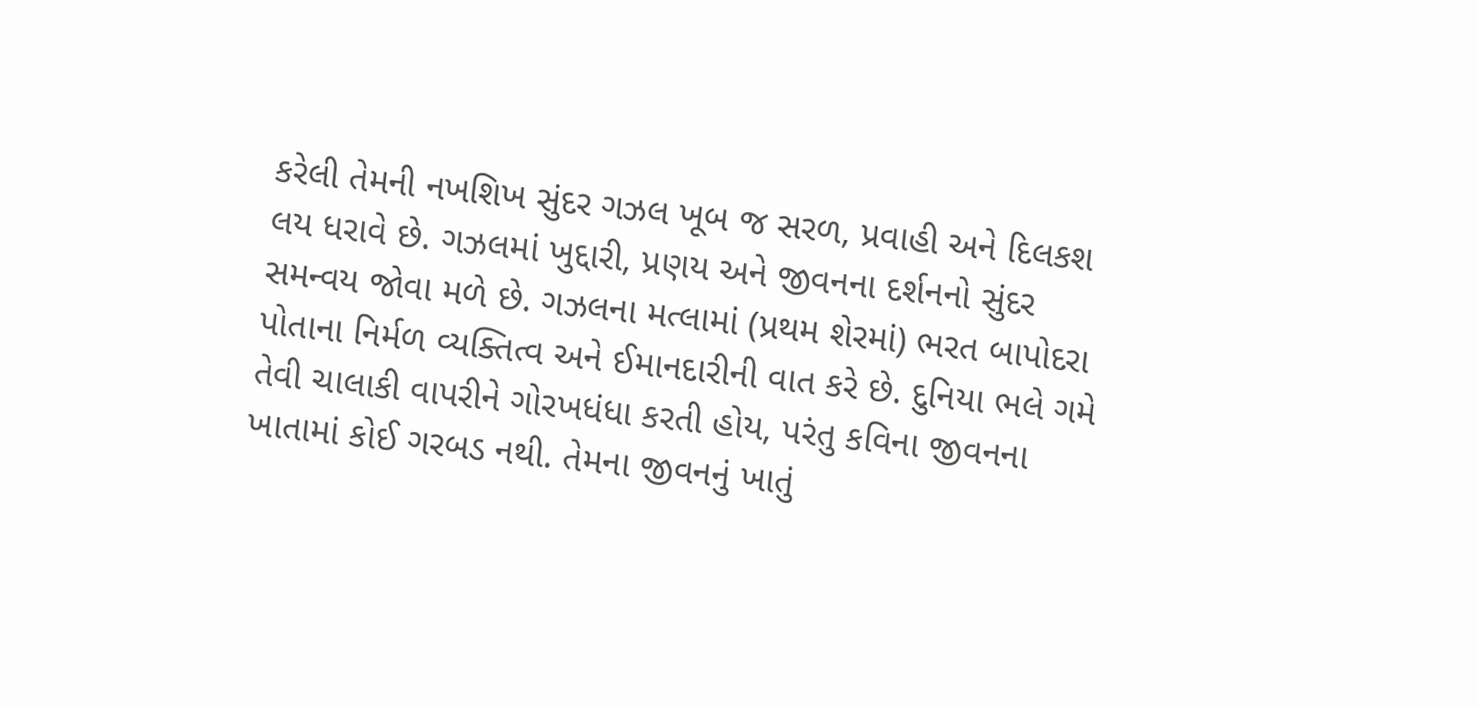કરેલી તેમની નખશિખ સુંદર ગઝલ ખૂબ જ સરળ, પ્રવાહી અને દિલકશ લય ધરાવે છે. ગઝલમાં ખુદ્દારી, પ્રણય અને જીવનના દર્શનનો સુંદર સમન્વય જોવા મળે છે. ગઝલના મત્લામાં (પ્રથમ શેરમાં) ભરત બાપોદરા પોતાના નિર્મળ વ્યક્તિત્વ અને ઈમાનદારીની વાત કરે છે. દુનિયા ભલે ગમે તેવી ચાલાકી વાપરીને ગોરખધંધા કરતી હોય, પરંતુ કવિના જીવનના ખાતામાં કોઈ ગરબડ નથી. તેમના જીવનનું ખાતું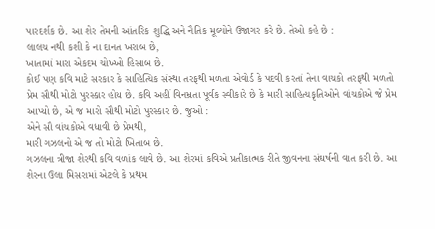પારદર્શક છે. આ શેર તેમની આંતરિક શુદ્ધિ અને નૈતિક મૂલ્યોને ઉજાગર કરે છે. તેઓ કહે છે :
લાલચ નથી કશી કે ના દાનત ખરાબ છે,
ખાતામાં મારા એકદમ ચોખ્ખો હિસાબ છે.
કોઈ પણ કવિ માટે સરકાર કે સાહિત્યિક સંસ્થા તરફથી મળતા એવોર્ડ કે પદવી કરતાં તેના વાચકો તરફથી મળતો પ્રેમ સૌથી મોટો પુરસ્કાર હોય છે. કવિ અહીં વિનમ્રતા પૂર્વક સ્વીકારે છે કે મારી સાહિત્યકૃતિઓને વાંચકોએ જે પ્રેમ આપ્યો છે, એ જ મારો સૌથી મોટો પુરસ્કાર છે. જુઓ :
એને સૌ વાંચકોએ વધાવી છે પ્રેમથી,
મારી ગઝલનો એ જ તો મોટો ખિતાબ છે.
ગઝલના ત્રીજા શેરથી કવિ વળાંક લાવે છે. આ શેરમાં કવિએ પ્રતીકાત્મક રીતે જીવનના સંઘર્ષની વાત કરી છે. આ શેરના ઉલા મિસરામાં એટલે કે પ્રથમ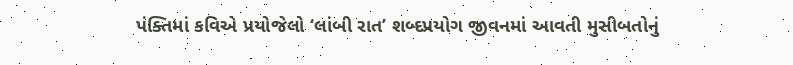પંક્તિમાં કવિએ પ્રયોજેલો ‘લાંબી રાત’ શબ્દપ્રયોગ જીવનમાં આવતી મુસીબતોનું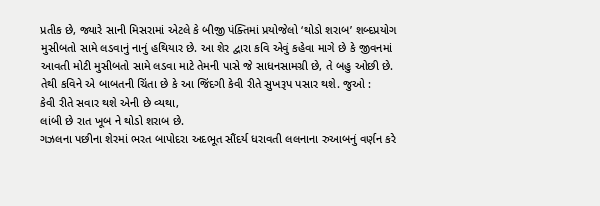પ્રતીક છે, જ્યારે સાની મિસરામાં એટલે કે બીજી પંક્તિમાં પ્રયોજેલો ‘થોડો શરાબ’ શબ્દપ્રયોગ મુસીબતો સામે લડવાનું નાનું હથિયાર છે. આ શેર દ્વારા કવિ એવું કહેવા માગે છે કે જીવનમાં આવતી મોટી મુસીબતો સામે લડવા માટે તેમની પાસે જે સાધનસામગ્રી છે, તે બહુ ઓછી છે. તેથી કવિને એ બાબતની ચિંતા છે કે આ જિંદગી કેવી રીતે સુખરૂપ પસાર થશે. જુઓ :
કેવી રીતે સવાર થશે એની છે વ્યથા,
લાંબી છે રાત ખૂબ ને થોડો શરાબ છે.
ગઝલના પછીના શેરમાં ભરત બાપોદરા અદભૂત સૌંદર્ય ધરાવતી લલનાના રુઆબનું વર્ણન કરે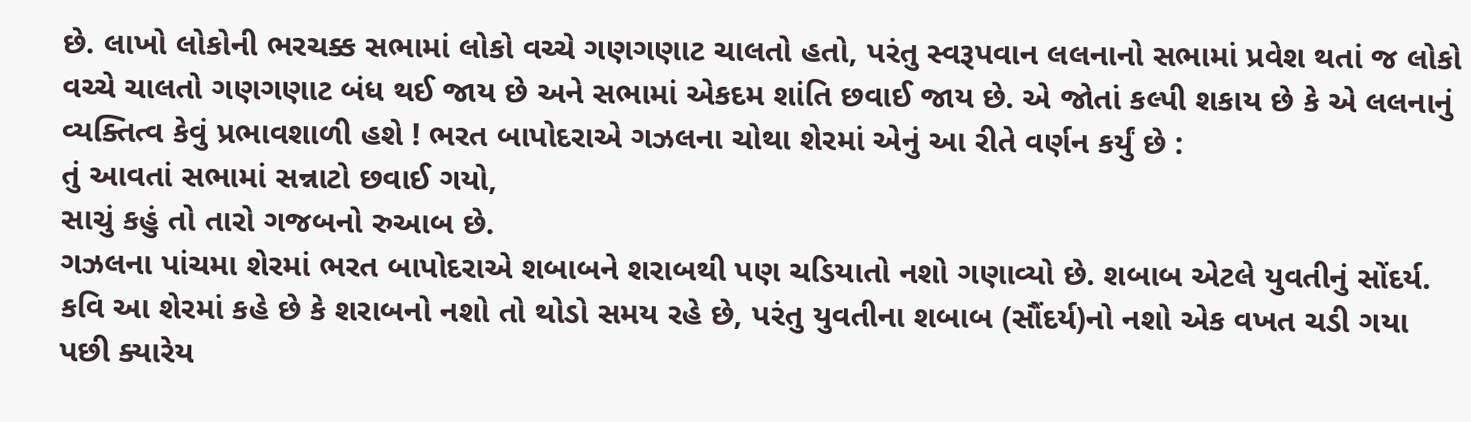છે. લાખો લોકોની ભરચક્ક સભામાં લોકો વચ્ચે ગણગણાટ ચાલતો હતો, પરંતુ સ્વરૂપવાન લલનાનો સભામાં પ્રવેશ થતાં જ લોકો વચ્ચે ચાલતો ગણગણાટ બંધ થઈ જાય છે અને સભામાં એકદમ શાંતિ છવાઈ જાય છે. એ જોતાં કલ્પી શકાય છે કે એ લલનાનું વ્યક્તિત્વ કેવું પ્રભાવશાળી હશે ! ભરત બાપોદરાએ ગઝલના ચોથા શેરમાં એનું આ રીતે વર્ણન કર્યું છે :
તું આવતાં સભામાં સન્નાટો છવાઈ ગયો,
સાચું કહું તો તારો ગજબનો રુઆબ છે.
ગઝલના પાંચમા શેરમાં ભરત બાપોદરાએ શબાબને શરાબથી પણ ચડિયાતો નશો ગણાવ્યો છે. શબાબ એટલે યુવતીનું સોંદર્ય. કવિ આ શેરમાં કહે છે કે શરાબનો નશો તો થોડો સમય રહે છે, પરંતુ યુવતીના શબાબ (સૌંદર્ય)નો નશો એક વખત ચડી ગયા પછી ક્યારેય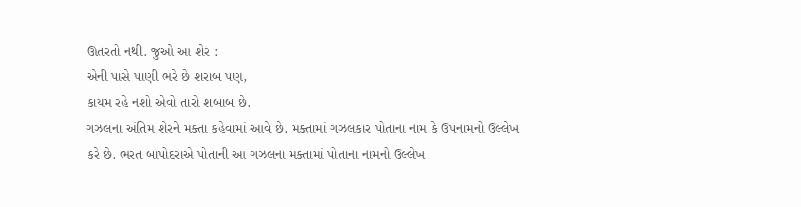ઊતરતો નથી. જુઓ આ શેર :
એની પાસે પાણી ભરે છે શરાબ પણ,
કાયમ રહે નશો એવો તારો શબાબ છે.
ગઝલના અંતિમ શેરને મક્તા કહેવામાં આવે છે. મક્તામાં ગઝલકાર પોતાના નામ કે ઉપનામનો ઉલ્લેખ કરે છે. ભરત બાપોદરાએ પોતાની આ ગઝલના મક્તામાં પોતાના નામનો ઉલ્લેખ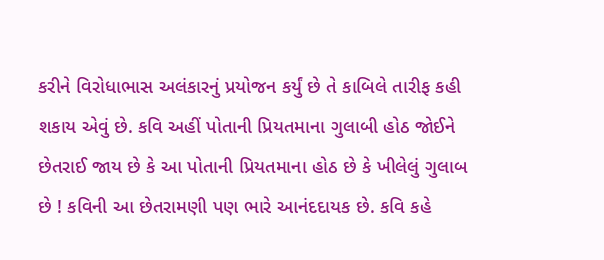કરીને વિરોધાભાસ અલંકારનું પ્રયોજન કર્યું છે તે કાબિલે તારીફ કહી શકાય એવું છે. કવિ અહીં પોતાની પ્રિયતમાના ગુલાબી હોઠ જોઈને છેતરાઈ જાય છે કે આ પોતાની પ્રિયતમાના હોઠ છે કે ખીલેલું ગુલાબ છે ! કવિની આ છેતરામણી પણ ભારે આનંદદાયક છે. કવિ કહે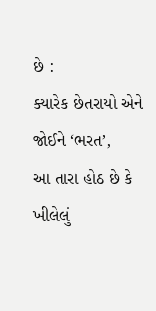છે :
ક્યારેક છેતરાયો એને જોઈને ‘ભરત’,
આ તારા હોઠ છે કે ખીલેલું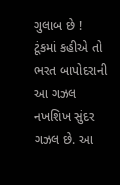ગુલાબ છે !
ટૂંકમાં કહીએ તો ભરત બાપોદરાની આ ગઝલ નખશિખ સુંદર ગઝલ છે. આ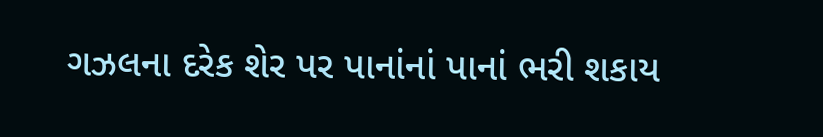ગઝલના દરેક શેર પર પાનાંનાં પાનાં ભરી શકાય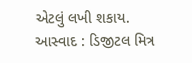એટલું લખી શકાય.
આસ્વાદ : ડિજીટલ મિત્ર